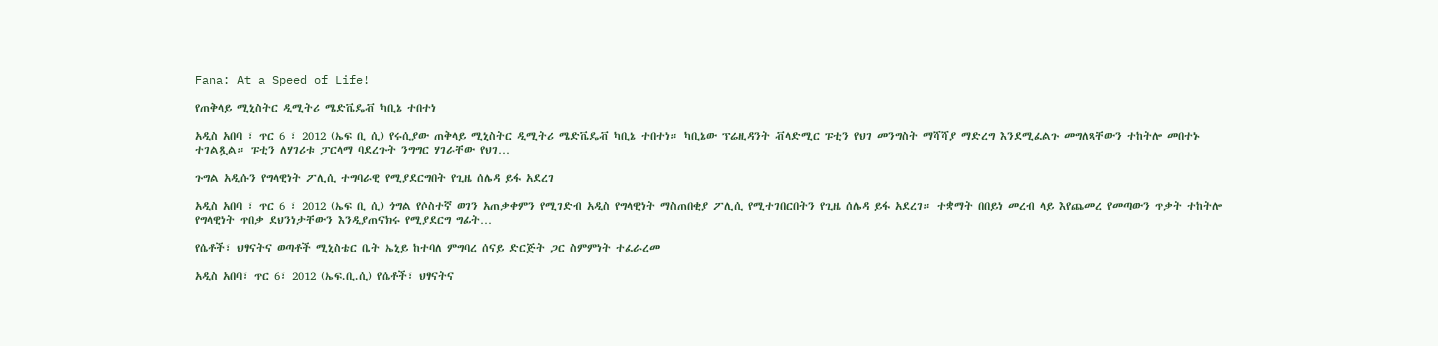Fana: At a Speed of Life!

የጠቅላይ ሚኒስትር ዲሚትሪ ሜድቬዴቭ ካቢኔ ተበተነ

አዲስ አበባ ፣ ጥር 6 ፣ 2012 (ኤፍ ቢ ሲ) የሩሲያው ጠቅላይ ሚኒስትር ዲሚትሪ ሜድቬዴቭ ካቢኔ ተበተነ። ካቢኔው ፕሬዚዳንት ቭላድሚር ፑቲን የህገ መንግስት ማሻሻያ ማድረግ እንደሚፈልጉ መግለጻቸውን ተከትሎ መበተኑ ተገልጿል። ፑቲን ለሃገሪቱ ፓርላማ ባደረጉት ንግግር ሃገራቸው የህገ…

ጉግል አዲሱን የግላዊነት ፖሊሲ ተግባራዊ የሚያደርግበት የጊዜ ሰሌዳ ይፋ አደረገ

አዲስ አበባ ፣ ጥር 6 ፣ 2012 (ኤፍ ቢ ሲ) ጎግል የሶስተኛ ወገን አጠቃቀምን የሚገድብ አዲስ የግላዊነት ማስጠበቂያ ፖሊሲ የሚተገበርበትን የጊዜ ሰሌዳ ይፋ አደረገ። ተቋማት በበይነ መረብ ላይ እየጨመረ የመጣውን ጥቃት ተከትሎ የግላዊነት ጥበቃ ደህንነታቸውን እንዲያጠናክሩ የሚያደርግ ግፊት…

የሴቶች፣ ህፃናትና ወጣቶች ሚኒስቴር ቤት ኤኒይ ከተባለ ምግባረ ሰናይ ድርጅት ጋር ስምምነት ተፈራረመ

አዲስ አበባ፣ ጥር 6፣ 2012 (ኤፍ.ቢ.ሲ) የሴቶች፣ ህፃናትና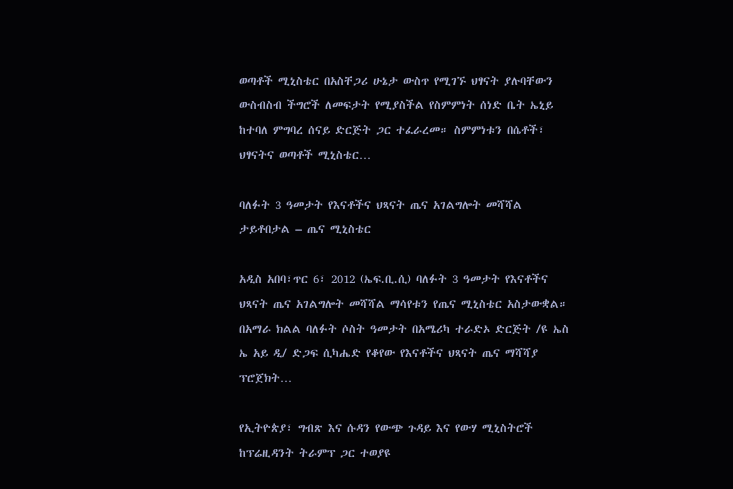ወጣቶች ሚኒስቴር በአስቸጋሪ ሁኔታ ውስጥ የሚገኙ ህፃናት ያሉባቸውን ውስብስብ ችግሮች ለመፍታት የሚያስችል የስምምነት ሰነድ ቤት ኤኒይ ከተባለ ምግባረ ሰናይ ድርጅት ጋር ተፈራረመ። ስምምነቱን በሴቶች፣ ህፃናትና ወጣቶች ሚኒስቴር…

ባለፉት 3 ዓመታት የእናቶችና ህጻናት ጤና አገልግሎት መሻሻል ታይቶበታል – ጤና ሚኒስቴር

አዲስ አበባ፣ጥር 6፣ 2012 (ኤፍ.ቢ.ሲ) ባለፉት 3 ዓመታት የእናቶችና ህጻናት ጤና አገልግሎት መሻሻል ማሳየቱን የጤና ሚኒስቴር አስታውቋል። በአማራ ክልል ባለፉት ሶስት ዓመታት በአሜሪካ ተራድኦ ድርጅት /ዩ ኤስ ኤ አይ ዲ/ ድጋፍ ሲካሔድ የቆየው የእናቶችና ህጻናት ጤና ማሻሻያ ፕሮጀክት…

የኢትዮጵያ፣ ግብጽ እና ሱዳን የውጭ ጉዳይ እና የውሃ ሚኒስትሮች ከፕሬዚዳንት ትራምፕ ጋር ተወያዩ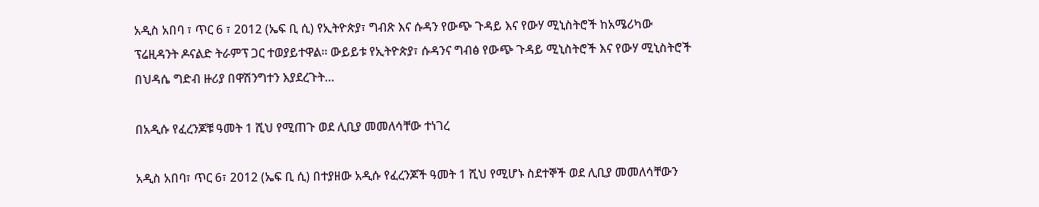አዲስ አበባ ፣ ጥር 6 ፣ 2012 (ኤፍ ቢ ሲ) የኢትዮጵያ፣ ግብጽ እና ሱዳን የውጭ ጉዳይ እና የውሃ ሚኒስትሮች ከአሜሪካው ፕሬዚዳንት ዶናልድ ትራምፕ ጋር ተወያይተዋል። ውይይቱ የኢትዮጵያ፣ ሱዳንና ግብፅ የውጭ ጉዳይ ሚኒስትሮች እና የውሃ ሚኒስትሮች በህዳሴ ግድብ ዙሪያ በዋሽንግተን እያደረጉት…

በአዲሱ የፈረንጆቹ ዓመት 1 ሺህ የሚጠጉ ወደ ሊቢያ መመለሳቸው ተነገረ

አዲስ አበባ፣ ጥር 6፣ 2012 (ኤፍ ቢ ሲ) በተያዘው አዲሱ የፈረንጆች ዓመት 1 ሺህ የሚሆኑ ስደተኞች ወደ ሊቢያ መመለሳቸውን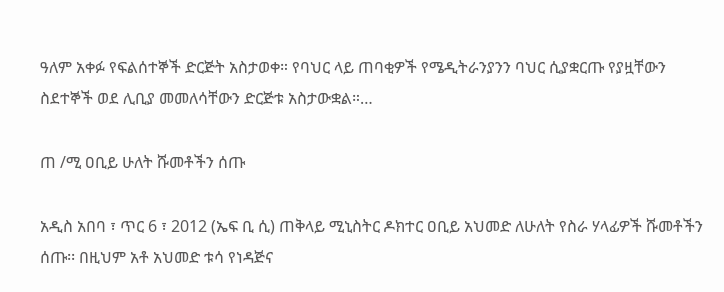ዓለም አቀፉ የፍልሰተኞች ድርጅት አስታወቀ። የባህር ላይ ጠባቂዎች የሜዲትራንያንን ባህር ሲያቋርጡ የያዟቸውን ስደተኞች ወደ ሊቢያ መመለሳቸውን ድርጅቱ አስታውቋል።…

ጠ /ሚ ዐቢይ ሁለት ሹመቶችን ሰጡ

አዲስ አበባ ፣ ጥር 6 ፣ 2012 (ኤፍ ቢ ሲ) ጠቅላይ ሚኒስትር ዶክተር ዐቢይ አህመድ ለሁለት የስራ ሃላፊዎች ሹመቶችን ሰጡ፡፡ በዚህም አቶ አህመድ ቱሳ የነዳጅና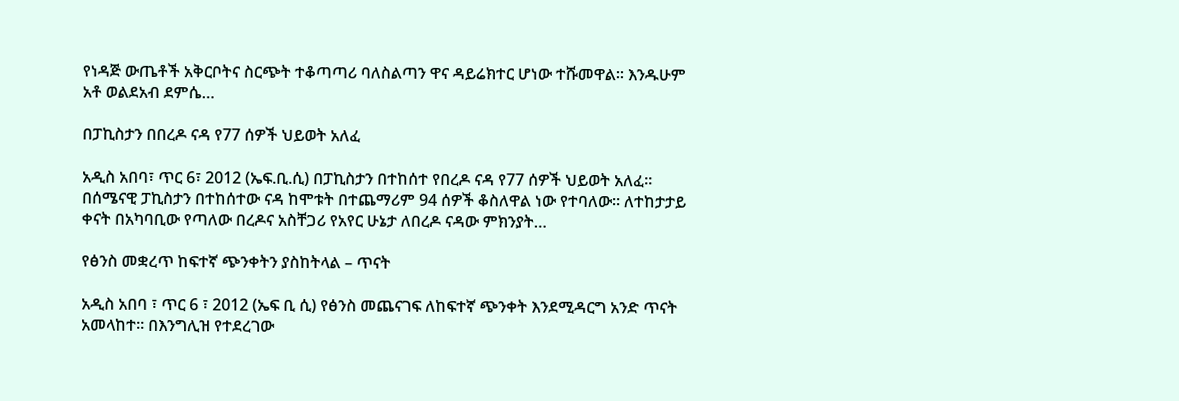የነዳጅ ውጤቶች አቅርቦትና ስርጭት ተቆጣጣሪ ባለስልጣን ዋና ዳይሬክተር ሆነው ተሹመዋል፡፡ እንዱሁም አቶ ወልደአብ ደምሴ…

በፓኪስታን በበረዶ ናዳ የ77 ሰዎች ህይወት አለፈ

አዲስ አበባ፣ ጥር 6፣ 2012 (ኤፍ.ቢ.ሲ) በፓኪስታን በተከሰተ የበረዶ ናዳ የ77 ሰዎች ህይወት አለፈ። በሰሜናዊ ፓኪስታን በተከሰተው ናዳ ከሞቱት በተጨማሪም 94 ሰዎች ቆስለዋል ነው የተባለው። ለተከታታይ ቀናት በአካባቢው የጣለው በረዶና አስቸጋሪ የአየር ሁኔታ ለበረዶ ናዳው ምክንያት…

የፅንስ መቋረጥ ከፍተኛ ጭንቀትን ያስከትላል – ጥናት

አዲስ አበባ ፣ ጥር 6 ፣ 2012 (ኤፍ ቢ ሲ) የፅንስ መጨናገፍ ለከፍተኛ ጭንቀት እንደሚዳርግ አንድ ጥናት አመላከተ። በእንግሊዝ የተደረገው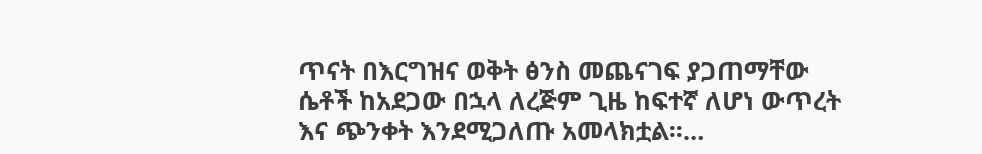ጥናት በእርግዝና ወቅት ፅንስ መጨናገፍ ያጋጠማቸው ሴቶች ከአደጋው በኋላ ለረጅም ጊዜ ከፍተኛ ለሆነ ውጥረት እና ጭንቀት እንደሚጋለጡ አመላክቷል፡፡…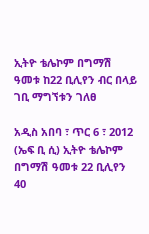ኢትዮ ቴሌኮም በግማሽ ዓመቱ ከ22 ቢሊየን ብር በላይ ገቢ ማግኘቱን ገለፀ

አዲስ አበባ ፣ ጥር 6 ፣ 2012 (ኤፍ ቢ ሲ) ኢትዮ ቴሌኮም በግማሽ ዓመቱ 22 ቢሊየን 40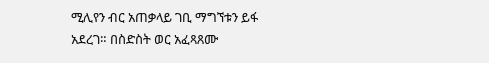ሚሊየን ብር አጠቃላይ ገቢ ማግኘቱን ይፋ አደረገ። በስድስት ወር አፈጻጸሙ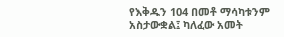የእቅዱን 104 በመቶ ማሳካቱንም አስታውቋል፤ ካለፈው አመት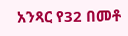አንጻር የ32 በመቶ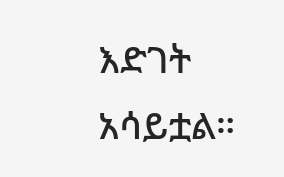እድገት አሳይቷል።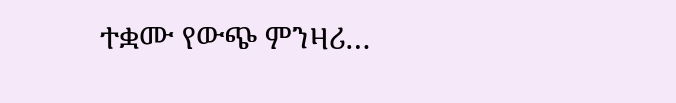ተቋሙ የውጭ ምንዛሪ…